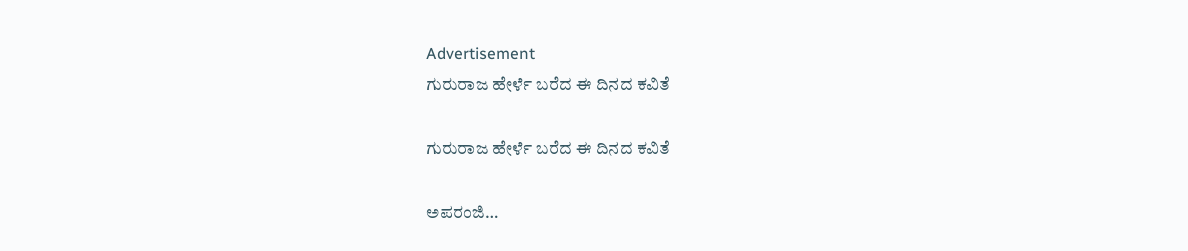Advertisement
ಗುರುರಾಜ ಹೇರ್ಳೆ ಬರೆದ ಈ ದಿನದ ಕವಿತೆ

ಗುರುರಾಜ ಹೇರ್ಳೆ ಬರೆದ ಈ ದಿನದ ಕವಿತೆ

ಅಪರಂಜಿ…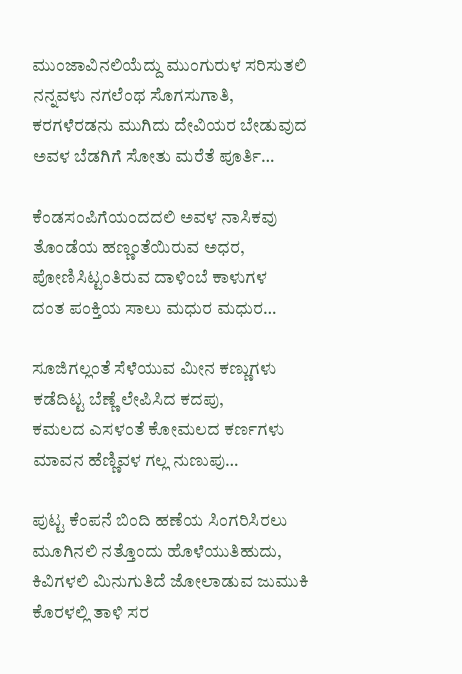ಮುಂಜಾವಿನಲಿಯೆದ್ದು ಮುಂಗುರುಳ ಸರಿಸುತಲಿ
ನನ್ನವಳು ನಗಲೆಂಥ ಸೊಗಸುಗಾತಿ,
ಕರಗಳೆರಡನು ಮುಗಿದು ದೇವಿಯರ ಬೇಡುವುದ
ಅವಳ ಬೆಡಗಿಗೆ ಸೋತು ಮರೆತೆ ಪೂರ್ತಿ…

ಕೆಂಡಸಂಪಿಗೆಯಂದದಲಿ ಅವಳ ನಾಸಿಕವು
ತೊಂಡೆಯ ಹಣ್ಣಂತೆಯಿರುವ ಅಧರ,
ಪೋಣಿಸಿಟ್ಟಂತಿರುವ ದಾಳಿಂಬೆ ಕಾಳುಗಳ
ದಂತ ಪಂಕ್ತಿಯ ಸಾಲು ಮಧುರ ಮಧುರ…

ಸೂಜಿಗಲ್ಲಂತೆ ಸೆಳೆಯುವ ಮೀನ ಕಣ್ಣುಗಳು
ಕಡೆದಿಟ್ಟ ಬೆಣ್ಣೆ ಲೇಪಿಸಿದ ಕದಪು,
ಕಮಲದ ಎಸಳಂತೆ ಕೋಮಲದ ಕರ್ಣಗಳು
ಮಾವನ ಹೆಣ್ಣಿವಳ ಗಲ್ಲ ನುಣುಪು…

ಪುಟ್ಟ ಕೆಂಪನೆ ಬಿಂದಿ ಹಣೆಯ ಸಿಂಗರಿಸಿರಲು
ಮೂಗಿನಲಿ ನತ್ತೊಂದು ಹೊಳೆಯುತಿಹುದು,
ಕಿವಿಗಳಲಿ ಮಿನುಗುತಿದೆ ಜೋಲಾಡುವ ಜುಮುಕಿ
ಕೊರಳಲ್ಲಿ ತಾಳಿ ಸರ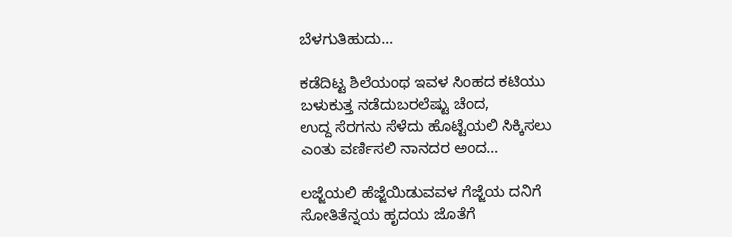ಬೆಳಗುತಿಹುದು…

ಕಡೆದಿಟ್ಟ ಶಿಲೆಯಂಥ ಇವಳ ಸಿಂಹದ ಕಟಿಯು
ಬಳುಕುತ್ತ ನಡೆದುಬರಲೆಷ್ಟು ಚೆಂದ,
ಉದ್ದ ಸೆರಗನು ಸೆಳೆದು ಹೊಟ್ಟೆಯಲಿ ಸಿಕ್ಕಿಸಲು
ಎಂತು ವರ್ಣಿಸಲಿ ನಾನದರ ಅಂದ…

ಲಜ್ಜೆಯಲಿ ಹೆಜ್ಜೆಯಿಡುವವಳ ಗೆಜ್ಜೆಯ ದನಿಗೆ
ಸೋತಿತೆನ್ನಯ ಹೃದಯ ಜೊತೆಗೆ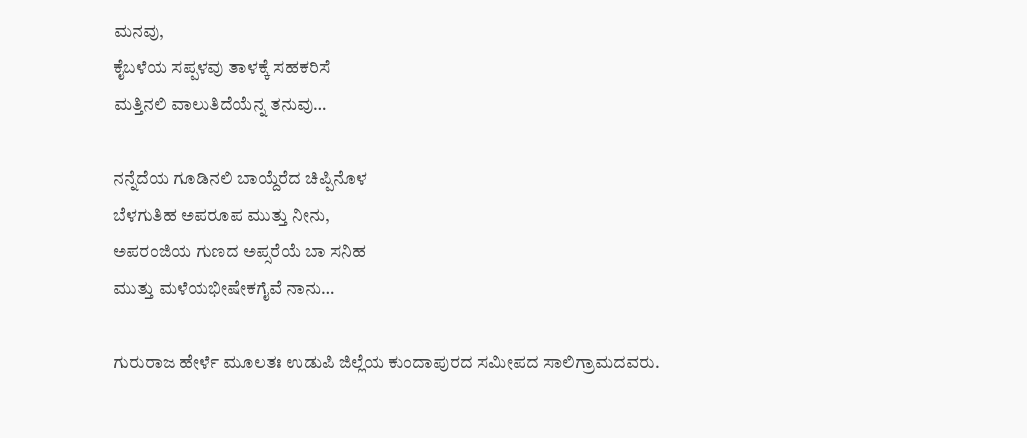ಮನವು,
ಕೈಬಳೆಯ ಸಪ್ಪಳವು ತಾಳಕ್ಕೆ ಸಹಕರಿಸೆ
ಮತ್ತಿನಲಿ ವಾಲುತಿದೆಯೆನ್ನ ತನುವು…

ನನ್ನೆದೆಯ ಗೂಡಿನಲಿ ಬಾಯ್ದೆರೆದ ಚಿಪ್ಪಿನೊಳ
ಬೆಳಗುತಿಹ ಅಪರೂಪ ಮುತ್ತು ನೀನು,
ಅಪರಂಜಿಯ ಗುಣದ ಅಪ್ಸರೆಯೆ ಬಾ ಸನಿಹ
ಮುತ್ತು ಮಳೆಯಭೀಷೇಕಗೈವೆ ನಾನು…

ಗುರುರಾಜ ಹೇರ್ಳೆ ಮೂಲತಃ ಉಡುಪಿ ಜಿಲ್ಲೆಯ ಕುಂದಾಪುರದ ಸಮೀಪದ ಸಾಲಿಗ್ರಾಮದವರು.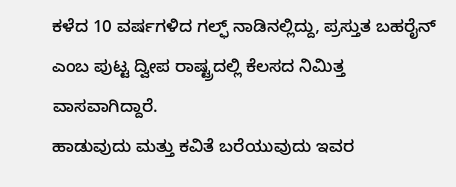ಕಳೆದ 10 ವರ್ಷಗಳಿದ ಗಲ್ಫ್ ನಾಡಿನಲ್ಲಿದ್ದು, ಪ್ರಸ್ತುತ ಬಹರೈನ್ ಎಂಬ ಪುಟ್ಟ ದ್ವೀಪ ರಾಷ್ಟ್ರದಲ್ಲಿ ಕೆಲಸದ ನಿಮಿತ್ತ ವಾಸವಾಗಿದ್ದಾರೆ.
ಹಾಡುವುದು ಮತ್ತು ಕವಿತೆ ಬರೆಯುವುದು ಇವರ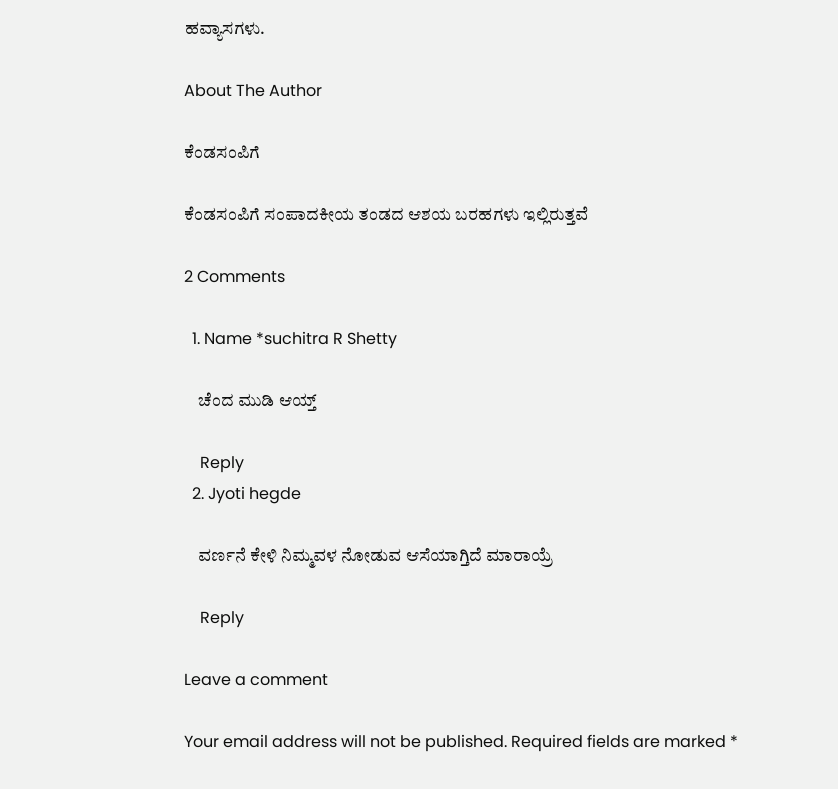ಹವ್ಯಾಸಗಳು.

About The Author

ಕೆಂಡಸಂಪಿಗೆ

ಕೆಂಡಸಂಪಿಗೆ ಸಂಪಾದಕೀಯ ತಂಡದ ಆಶಯ ಬರಹಗಳು ಇಲ್ಲಿರುತ್ತವೆ

2 Comments

  1. Name *suchitra R Shetty

    ಚೆಂದ ಮುಡಿ ಆಯ್ತ್

    Reply
  2. Jyoti hegde

    ವರ್ಣನೆ ಕೇಳಿ ನಿಮ್ಮವಳ ನೋಡುವ ಆಸೆಯಾಗ್ತಿದೆ ಮಾರಾಯ್ರೆ

    Reply

Leave a comment

Your email address will not be published. Required fields are marked *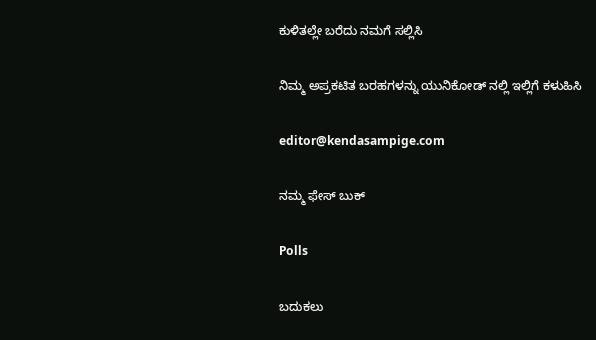ಕುಳಿತಲ್ಲೇ ಬರೆದು ನಮಗೆ ಸಲ್ಲಿಸಿ

ನಿಮ್ಮ ಅಪ್ರಕಟಿತ ಬರಹಗಳನ್ನು ಯುನಿಕೋಡ್ ನಲ್ಲಿ ಇಲ್ಲಿಗೆ ಕಳುಹಿಸಿ

editor@kendasampige.com

ನಮ್ಮ ಫೇಸ್ ಬುಕ್

Polls

ಬದುಕಲು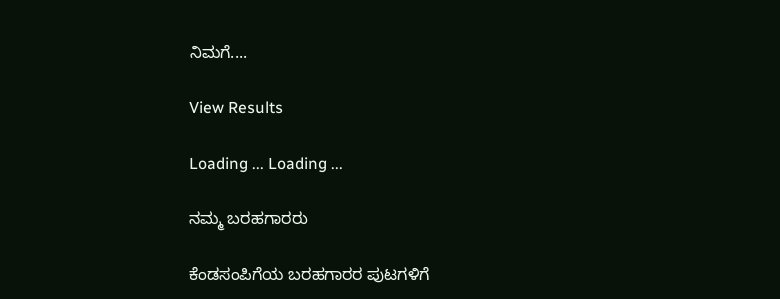ನಿಮಗೆ....

View Results

Loading ... Loading ...

ನಮ್ಮ ಬರಹಗಾರರು

ಕೆಂಡಸಂಪಿಗೆಯ ಬರಹಗಾರರ ಪುಟಗಳಿಗೆ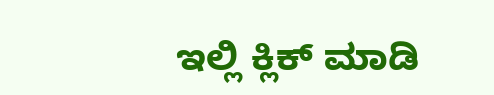ಇಲ್ಲಿ ಕ್ಲಿಕ್ ಮಾಡಿ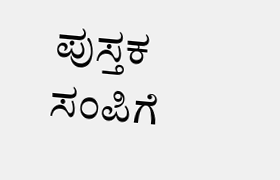ಪುಸ್ತಕ ಸಂಪಿಗೆ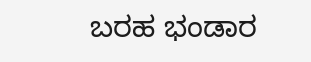ಬರಹ ಭಂಡಾರ